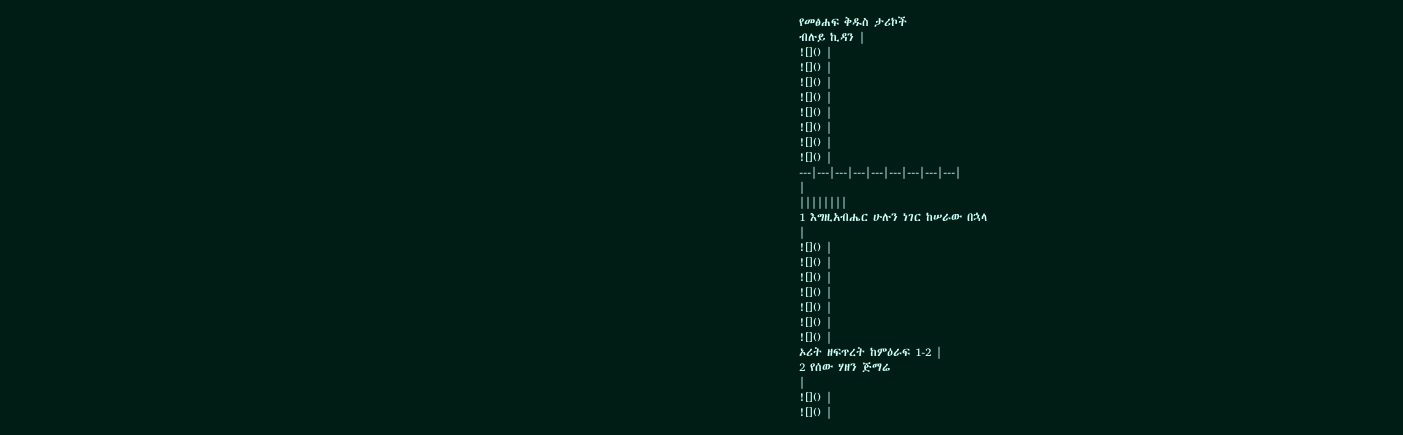የመፅሐፍ ቅዱስ ታሪኮች
ብሉይ ኪዳን |
![]() |
![]() |
![]() |
![]() |
![]() |
![]() |
![]() |
![]() |
---|---|---|---|---|---|---|---|---|
|
||||||||
1 እግዚአብሔር ሁሉን ነገር ከሠራው በኋላ
|
![]() |
![]() |
![]() |
![]() |
![]() |
![]() |
![]() |
ኦሪት ዘፍጥረት ከምዕራፍ 1-2 |
2 የሰው ሃዘን ጅማሬ
|
![]() |
![]() |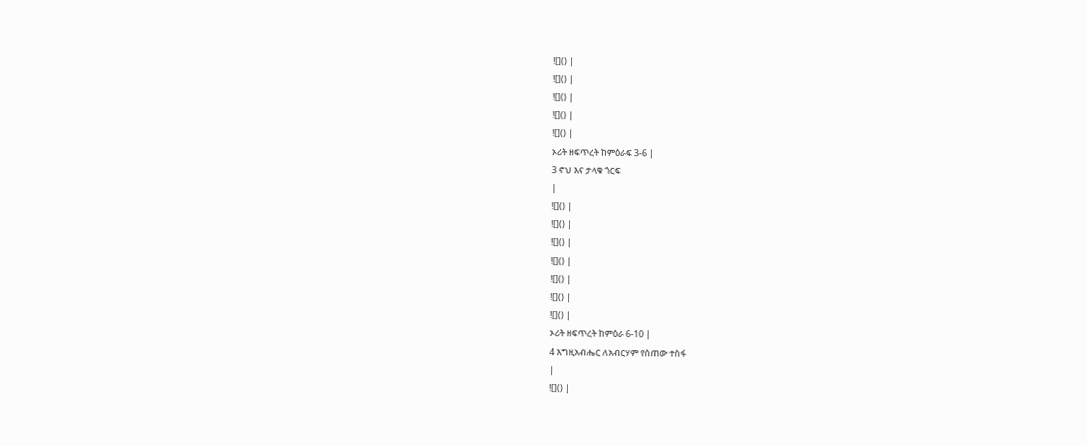![]() |
![]() |
![]() |
![]() |
![]() |
ኦሪት ዘፍጥረት ከምዕራፍ 3-6 |
3 ኖህ እና ታላቁ ጎርፍ
|
![]() |
![]() |
![]() |
![]() |
![]() |
![]() |
![]() |
ኦሪት ዘፍጥረት ከምዕራ 6-10 |
4 እግዚአብሔር ለአብርሃም የሰጠው ተስፋ
|
![]() |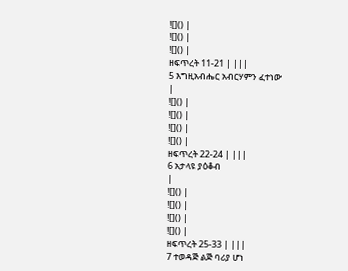![]() |
![]() |
![]() |
ዘፍጥረት 11-21 | |||
5 እግዚአብሔር አብርሃምን ፈተነው
|
![]() |
![]() |
![]() |
![]() |
ዘፍጥረት 22-24 | |||
6 አታላዩ ያዕቆብ
|
![]() |
![]() |
![]() |
![]() |
ዘፍጥረት 25-33 | |||
7 ተወዳጅ ልጅ ባሪያ ሆነ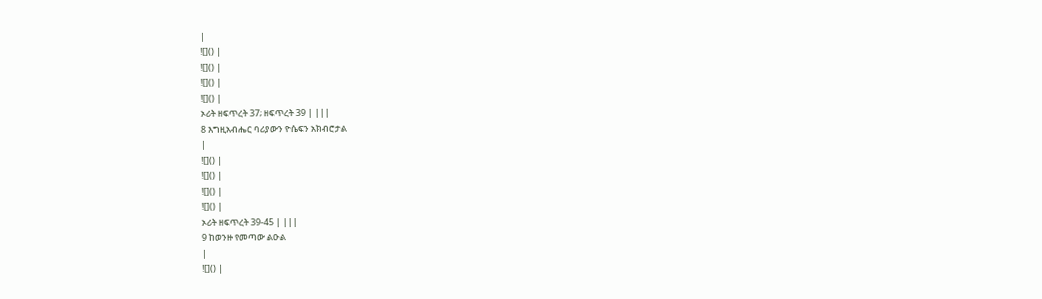|
![]() |
![]() |
![]() |
![]() |
ኦሪት ዘፍጥረት 37; ዘፍጥረት 39 | |||
8 እግዚአብሔር ባሪያውን ዮሴፍን አክብሮታል
|
![]() |
![]() |
![]() |
![]() |
ኦሪት ዘፍጥረት 39-45 | |||
9 ከወንዙ የመጣው ልዑል
|
![]() |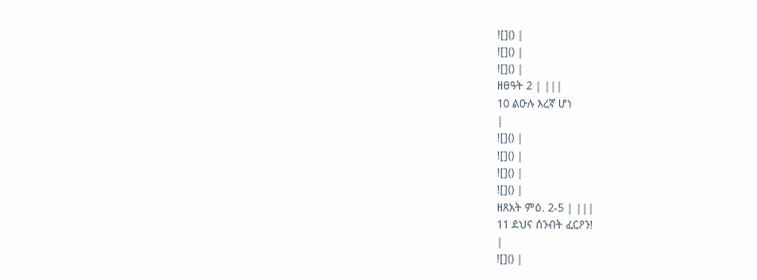![]() |
![]() |
![]() |
ዘፀዓት 2 | |||
10 ልዑሉ እረኛ ሆነ
|
![]() |
![]() |
![]() |
![]() |
ዘጸአት ምዕ. 2-5 | |||
11 ደህና ሰንብት ፈርዖን!
|
![]() |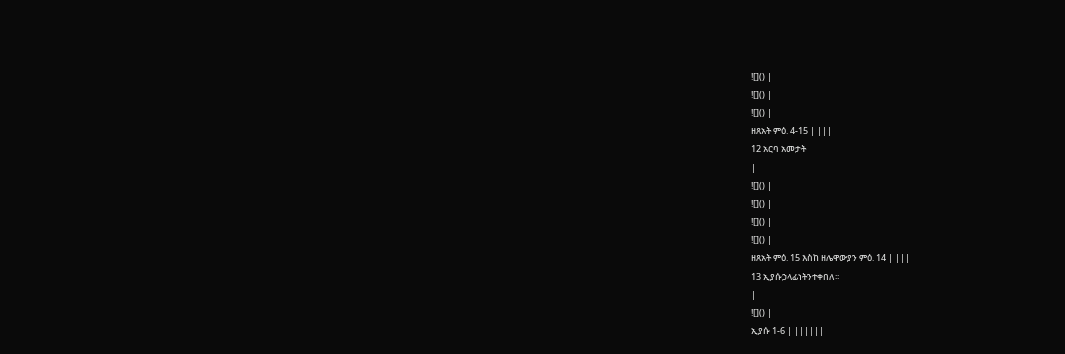![]() |
![]() |
![]() |
ዘጸአት ምዕ. 4-15 | |||
12 አርባ አመታት
|
![]() |
![]() |
![]() |
![]() |
ዘጸአት ምዕ. 15 እስከ ዘሌዋውያን ምዕ. 14 | |||
13 ኢያሱኃላፊነትንተቀበለ፡፡
|
![]() |
ኢያሱ 1-6 | ||||||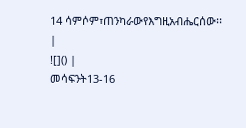14 ሳምሶም፣ጠንካራውየእግዚአብሔርሰው፡፡
|
![]() |
መሳፍንት13-16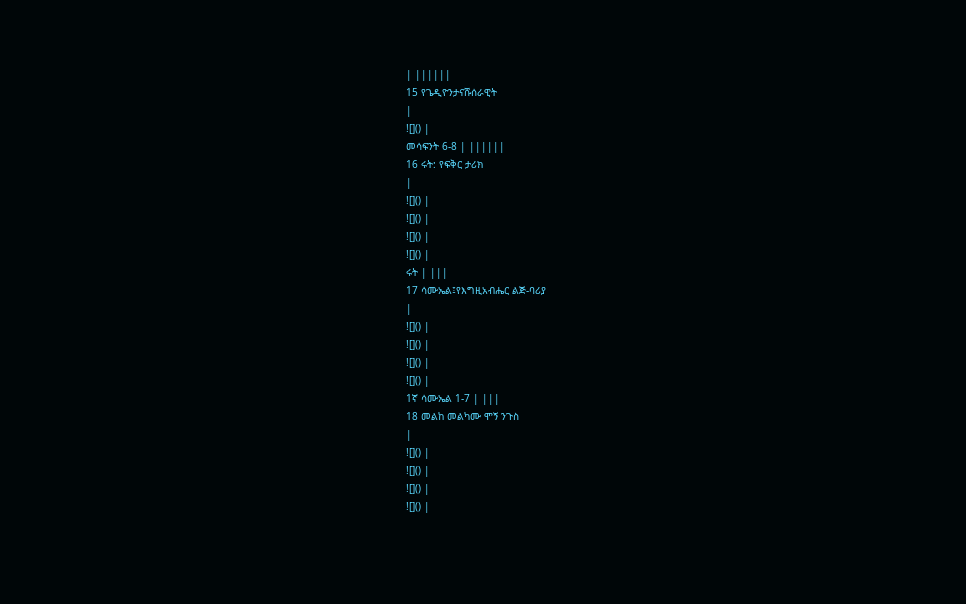| ||||||
15 የጌዲዮንታናሹሰራዊት
|
![]() |
መሳፍንት 6-8 | ||||||
16 ሩት: የፍቅር ታሪክ
|
![]() |
![]() |
![]() |
![]() |
ሩት | |||
17 ሳሙኤል፤የእግዚአብሔር ልጅ-ባሪያ
|
![]() |
![]() |
![]() |
![]() |
1ኛ ሳሙኤል 1-7 | |||
18 መልከ መልካሙ ሞኝ ንጉስ
|
![]() |
![]() |
![]() |
![]() |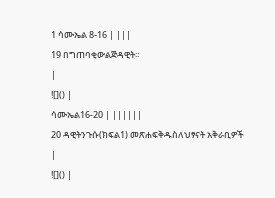1 ሳሙኤል 8-16 | |||
19 በግጠባቂውልጅዳዊት፡፡
|
![]() |
ሳሙኤል16-20 | ||||||
20 ዳዊትንጉሱ(ክፍል1) መጽሐፍቅዱስለህፃናት አቅራቢዎች
|
![]() |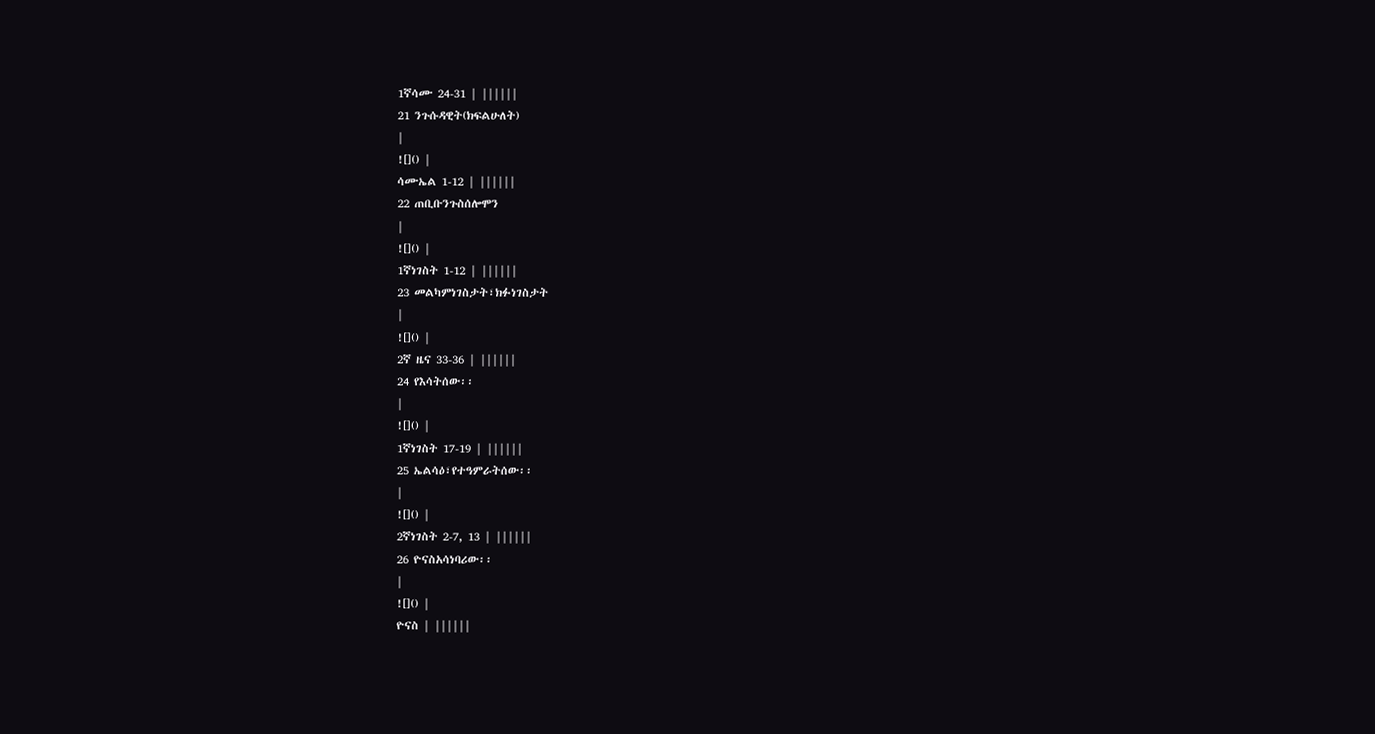1ኛሳሙ 24-31 | ||||||
21 ንጉሱዳዊት(ክፍልሁለት)
|
![]() |
ሳሙኤል 1-12 | ||||||
22 ጠቢቡንጉስሰሎሞን
|
![]() |
1ኛነገስት 1-12 | ||||||
23 መልካምነገስታት፣ክፉነገስታት
|
![]() |
2ኛ ዜና 33-36 | ||||||
24 የእሳትሰው፡፡
|
![]() |
1ኛነገስት 17-19 | ||||||
25 ኤልሳዕ፣የተዓምራትሰው፡፡
|
![]() |
2ኛነገስት 2-7, 13 | ||||||
26 ዮናስአሳነባሪው፡፡
|
![]() |
ዮናስ | ||||||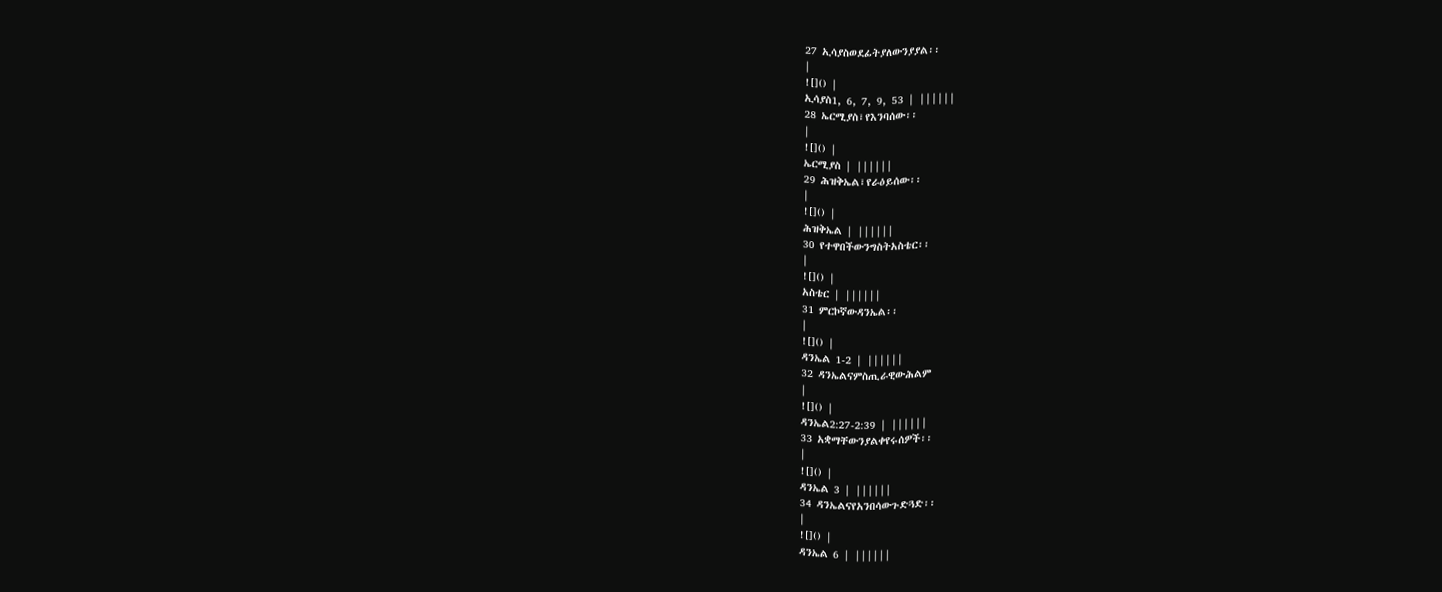27 ኢሳያስወደፊትያለውንያያል፡፡
|
![]() |
ኢሳያስ1, 6, 7, 9, 53 | ||||||
28 ኤርሚያስ፣የእንባሰው፡፡
|
![]() |
ኤርሚያስ | ||||||
29 ሕዝቅኤል፣የራዕይሰው፡፡
|
![]() |
ሕዝቅኤል | ||||||
30 የተዋበችውንግስትአስቴር፡፡
|
![]() |
አስቴር | ||||||
31 ምርኮኛውዳንኤል፡፡
|
![]() |
ዳንኤል 1-2 | ||||||
32 ዳንኤልናምስጢራዊውሕልም
|
![]() |
ዳንኤል2:27-2:39 | ||||||
33 አቋማቸውንያልቀየሩሰዎች፡፡
|
![]() |
ዳንኤል 3 | ||||||
34 ዳንኤልናየአንበሳውጉድጓድ፡፡
|
![]() |
ዳንኤል 6 | ||||||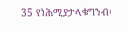35 የነሕሚያታላቁግንብ፡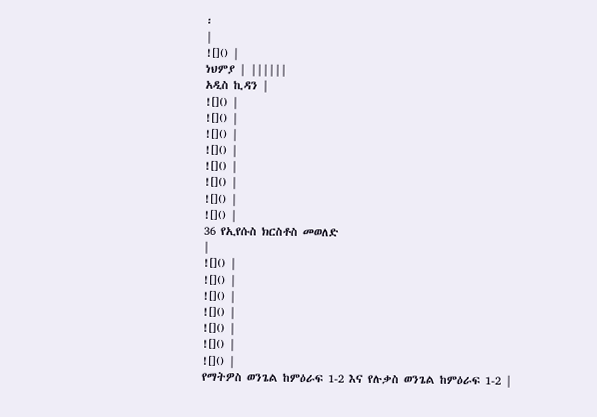፡
|
![]() |
ነህምያ | ||||||
አዲስ ኪዳን |
![]() |
![]() |
![]() |
![]() |
![]() |
![]() |
![]() |
![]() |
36 የኢየሱስ ክርስቶስ መወለድ
|
![]() |
![]() |
![]() |
![]() |
![]() |
![]() |
![]() |
የማትዎስ ወንጌል ከምዕራፍ 1-2 እና የሉቃስ ወንጌል ከምዕራፍ 1-2 |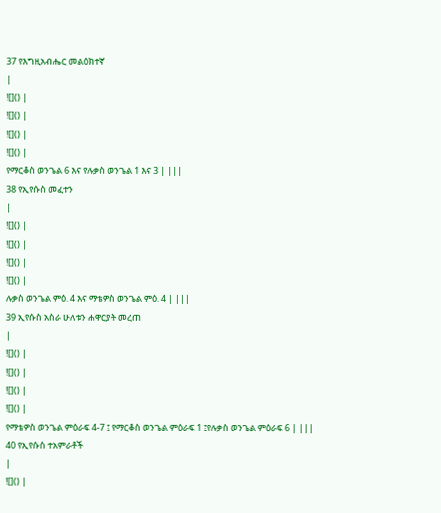37 የእግዚአብሔር መልዕክተኛ
|
![]() |
![]() |
![]() |
![]() |
የማርቆስ ወንጌል 6 እና የሉቃስ ወንጌል 1 እና 3 | |||
38 የኢየሱስ መፈተን
|
![]() |
![]() |
![]() |
![]() |
ሉቃስ ወንጌል ምዕ. 4 እና ማቴዎስ ወንጌል ምዕ. 4 | |||
39 ኢየሱስ አስራ ሁለቱን ሐዋርያት መረጠ
|
![]() |
![]() |
![]() |
![]() |
የማቴዎስ ወንጌል ምዕራፍ 4-7 ፤ የማርቆስ ወንጌል ምዕራፍ 1 ፤የሉቃስ ወንጌል ምዕራፍ 6 | |||
40 የኢየሱስ ተአምራቶች
|
![]() |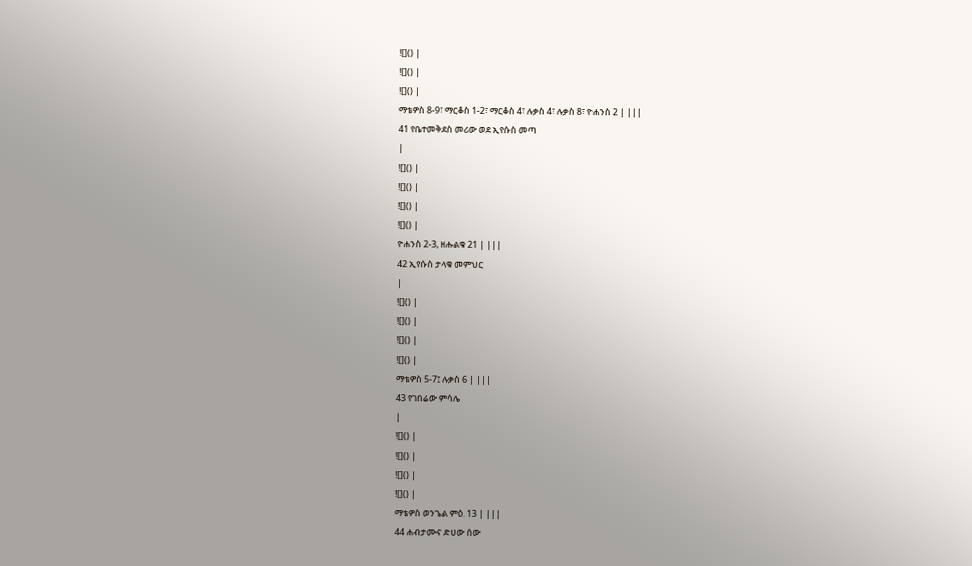![]() |
![]() |
![]() |
ማቴዎስ 8-9፣ ማርቆስ 1-2፣ ማርቆስ 4፣ ሉቃስ 4፣ ሉቃስ 8፣ ዮሐንስ 2 | |||
41 የቤተመቅደስ መሪው ወደ ኢየሱስ መጣ
|
![]() |
![]() |
![]() |
![]() |
ዮሐንስ 2-3, ዘሑልቁ 21 | |||
42 ኢየሱስ ታላቁ መምህር
|
![]() |
![]() |
![]() |
![]() |
ማቴዎስ 5-7፤ ሉቃስ 6 | |||
43 የገበሬው ምሳሌ
|
![]() |
![]() |
![]() |
![]() |
ማቴዎስ ወንጌል ምዕ. 13 | |||
44 ሐብታሙና ድሀው ሰው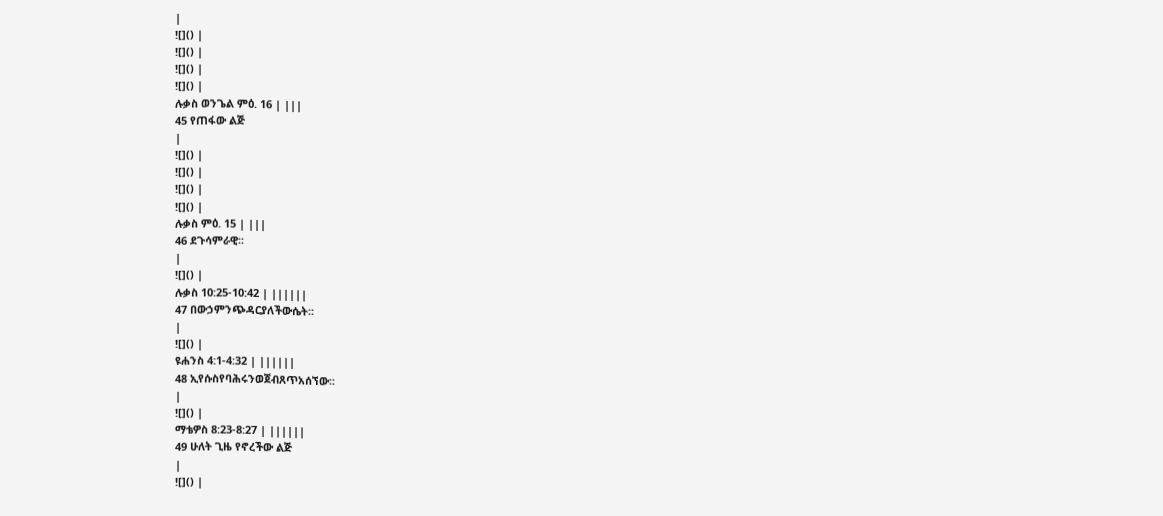|
![]() |
![]() |
![]() |
![]() |
ሉቃስ ወንጌል ምዕ. 16 | |||
45 የጠፋው ልጅ
|
![]() |
![]() |
![]() |
![]() |
ሉቃስ ምዕ. 15 | |||
46 ደጉሳምራዊ፡፡
|
![]() |
ሉቃስ 10:25-10:42 | ||||||
47 በውኃምንጭዳርያለችውሴት፡፡
|
![]() |
ዩሐንስ 4:1-4:32 | ||||||
48 ኢየሱስየባሕሩንወጀብጸጥአሰኘው፡፡
|
![]() |
ማቴዎስ 8:23-8:27 | ||||||
49 ሁለት ጊዜ የኖረችው ልጅ
|
![]() |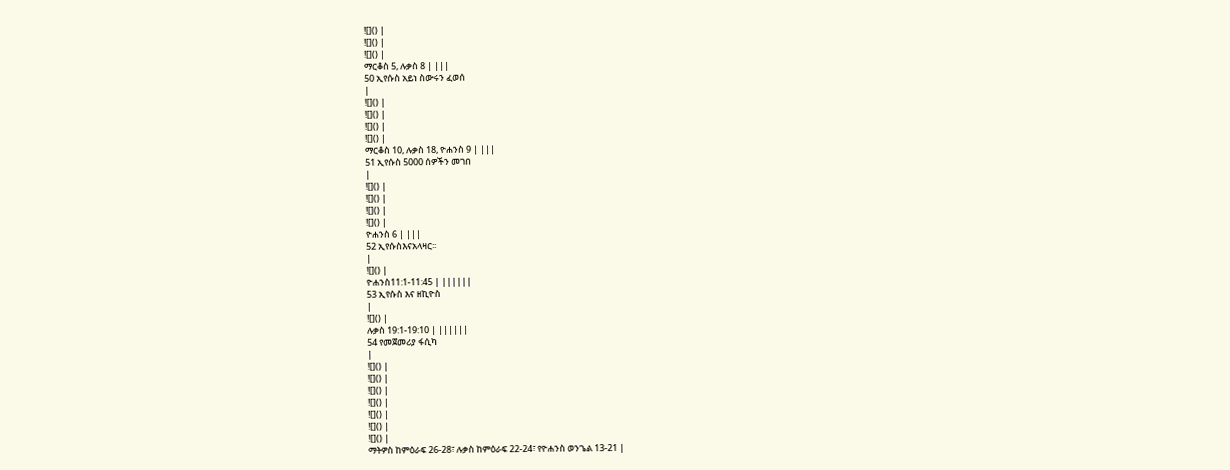![]() |
![]() |
![]() |
ማርቆስ 5, ሉቃስ 8 | |||
50 ኢየሱስ አይነ ስውሩን ፈወሰ
|
![]() |
![]() |
![]() |
![]() |
ማርቆስ 10, ሉቃስ 18, ዮሐንስ 9 | |||
51 ኢየሱስ 5000 ሰዎችን መገበ
|
![]() |
![]() |
![]() |
![]() |
ዮሐንስ 6 | |||
52 ኢየሱስእናአላዛር፡፡
|
![]() |
ዮሐንስ11:1-11:45 | ||||||
53 ኢየሱስ እና ዘኪዮስ
|
![]() |
ሉቃስ 19:1-19:10 | ||||||
54 የመጀመሪያ ፋሲካ
|
![]() |
![]() |
![]() |
![]() |
![]() |
![]() |
![]() |
ማትዎስ ከምዕራፍ 26-28፣ ሉቃስ ከምዕራፍ 22-24፣ የዮሐንስ ወንጌል 13-21 |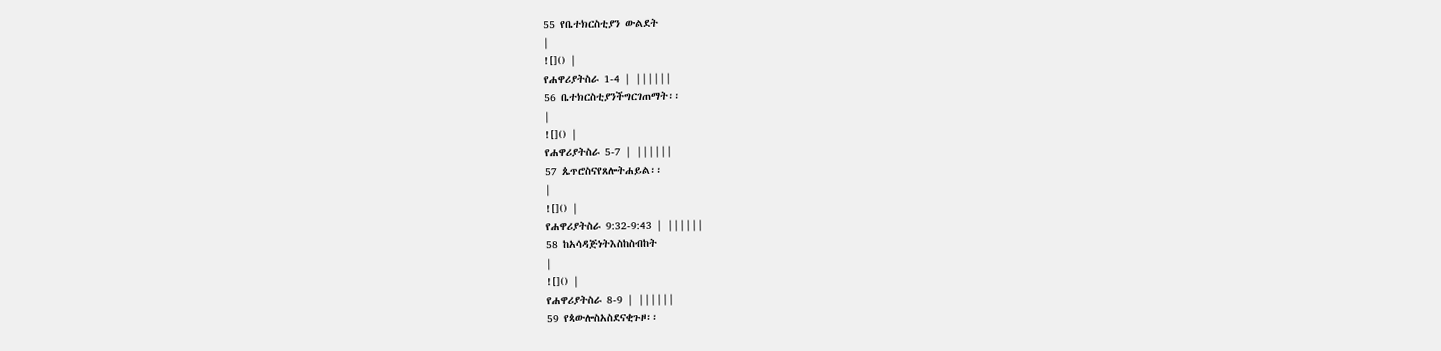55 የቤተክርስቲያን ውልደት
|
![]() |
የሐዋሪያትስራ 1-4 | ||||||
56 ቤተክርስቲያንችግርገጠማት፡፡
|
![]() |
የሐዋሪያትስራ 5-7 | ||||||
57 ጴጥሮስናየጸሎትሐይል፡፡
|
![]() |
የሐዋሪያትስራ 9:32-9:43 | ||||||
58 ከአሳዳጅነትእስከስብከት
|
![]() |
የሐዋሪያትስራ 8-9 | ||||||
59 የጳውሎስአስደናቂጉዞ፡፡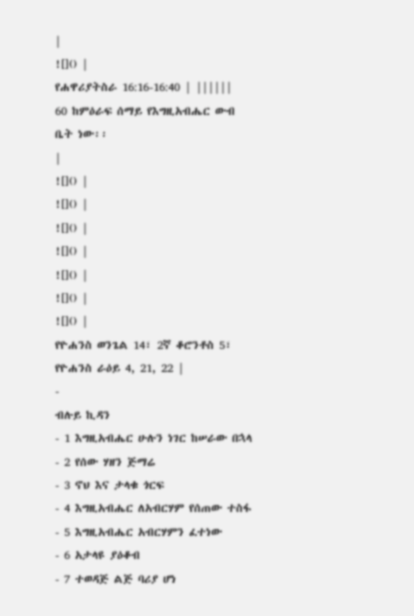|
![]() |
የሐዋሪያትስራ 16:16-16:40 | ||||||
60 ከምዕራፍ ሰማይ የእግዚአብሔር ውብ ቤት ነው፡፡
|
![]() |
![]() |
![]() |
![]() |
![]() |
![]() |
![]() |
የዮሐንስ ወንጌል 14፣ 2ኛ ቆሮንቶስ 5፣ የዮሐንስ ራዕይ 4, 21, 22 |
-
ብሉይ ኪዳን
- 1 እግዚአብሔር ሁሉን ነገር ከሠራው በኋላ
- 2 የሰው ሃዘን ጅማሬ
- 3 ኖህ እና ታላቁ ጎርፍ
- 4 እግዚአብሔር ለአብርሃም የሰጠው ተስፋ
- 5 እግዚአብሔር አብርሃምን ፈተነው
- 6 አታላዩ ያዕቆብ
- 7 ተወዳጅ ልጅ ባሪያ ሆነ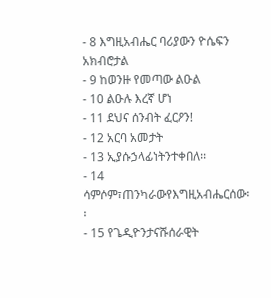- 8 እግዚአብሔር ባሪያውን ዮሴፍን አክብሮታል
- 9 ከወንዙ የመጣው ልዑል
- 10 ልዑሉ እረኛ ሆነ
- 11 ደህና ሰንብት ፈርዖን!
- 12 አርባ አመታት
- 13 ኢያሱኃላፊነትንተቀበለ፡፡
- 14 ሳምሶም፣ጠንካራውየእግዚአብሔርሰው፡፡
- 15 የጌዲዮንታናሹሰራዊት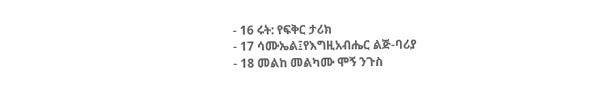- 16 ሩት: የፍቅር ታሪክ
- 17 ሳሙኤል፤የእግዚአብሔር ልጅ-ባሪያ
- 18 መልከ መልካሙ ሞኝ ንጉስ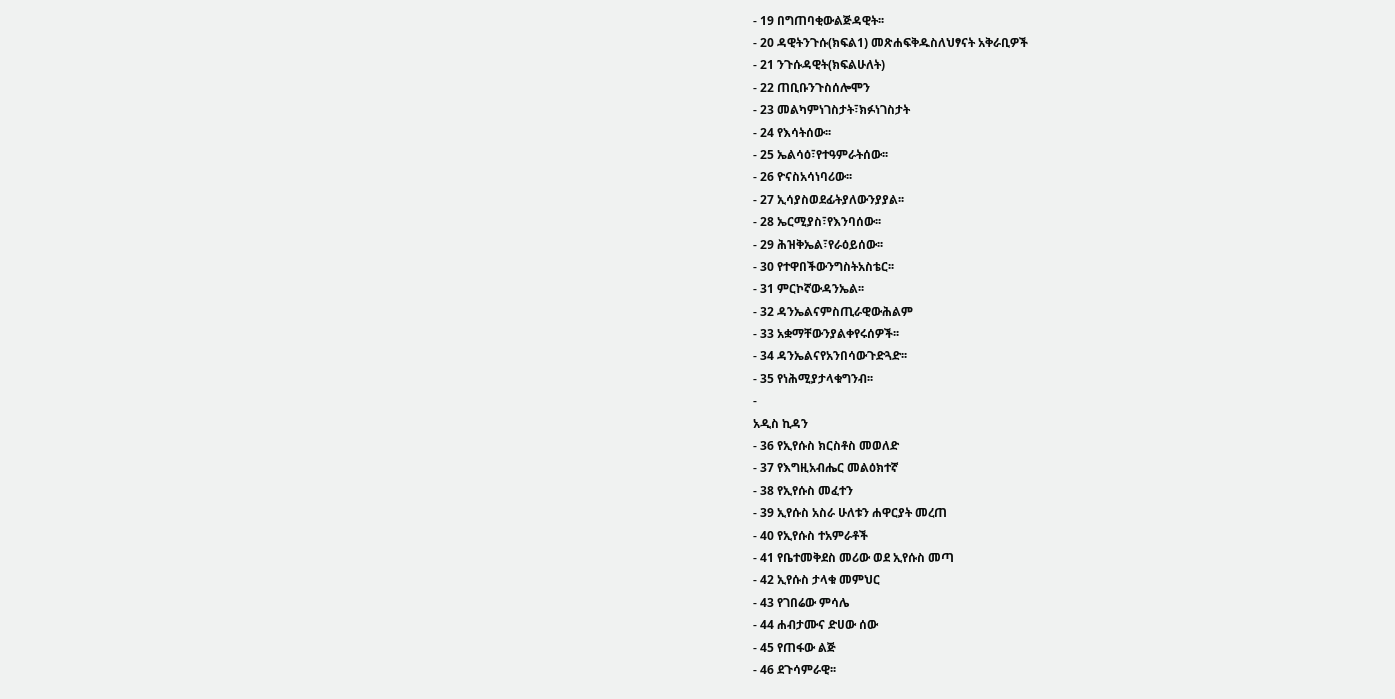- 19 በግጠባቂውልጅዳዊት፡፡
- 20 ዳዊትንጉሱ(ክፍል1) መጽሐፍቅዱስለህፃናት አቅራቢዎች
- 21 ንጉሱዳዊት(ክፍልሁለት)
- 22 ጠቢቡንጉስሰሎሞን
- 23 መልካምነገስታት፣ክፉነገስታት
- 24 የእሳትሰው፡፡
- 25 ኤልሳዕ፣የተዓምራትሰው፡፡
- 26 ዮናስአሳነባሪው፡፡
- 27 ኢሳያስወደፊትያለውንያያል፡፡
- 28 ኤርሚያስ፣የእንባሰው፡፡
- 29 ሕዝቅኤል፣የራዕይሰው፡፡
- 30 የተዋበችውንግስትአስቴር፡፡
- 31 ምርኮኛውዳንኤል፡፡
- 32 ዳንኤልናምስጢራዊውሕልም
- 33 አቋማቸውንያልቀየሩሰዎች፡፡
- 34 ዳንኤልናየአንበሳውጉድጓድ፡፡
- 35 የነሕሚያታላቁግንብ፡፡
-
አዲስ ኪዳን
- 36 የኢየሱስ ክርስቶስ መወለድ
- 37 የእግዚአብሔር መልዕክተኛ
- 38 የኢየሱስ መፈተን
- 39 ኢየሱስ አስራ ሁለቱን ሐዋርያት መረጠ
- 40 የኢየሱስ ተአምራቶች
- 41 የቤተመቅደስ መሪው ወደ ኢየሱስ መጣ
- 42 ኢየሱስ ታላቁ መምህር
- 43 የገበሬው ምሳሌ
- 44 ሐብታሙና ድሀው ሰው
- 45 የጠፋው ልጅ
- 46 ደጉሳምራዊ፡፡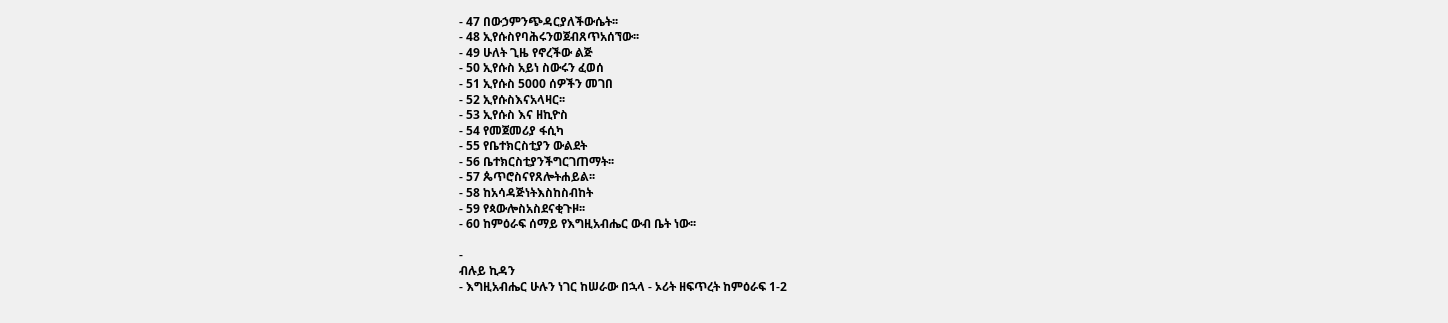- 47 በውኃምንጭዳርያለችውሴት፡፡
- 48 ኢየሱስየባሕሩንወጀብጸጥአሰኘው፡፡
- 49 ሁለት ጊዜ የኖረችው ልጅ
- 50 ኢየሱስ አይነ ስውሩን ፈወሰ
- 51 ኢየሱስ 5000 ሰዎችን መገበ
- 52 ኢየሱስእናአላዛር፡፡
- 53 ኢየሱስ እና ዘኪዮስ
- 54 የመጀመሪያ ፋሲካ
- 55 የቤተክርስቲያን ውልደት
- 56 ቤተክርስቲያንችግርገጠማት፡፡
- 57 ጴጥሮስናየጸሎትሐይል፡፡
- 58 ከአሳዳጅነትእስከስብከት
- 59 የጳውሎስአስደናቂጉዞ፡፡
- 60 ከምዕራፍ ሰማይ የእግዚአብሔር ውብ ቤት ነው፡፡

-
ብሉይ ኪዳን
- እግዚአብሔር ሁሉን ነገር ከሠራው በኋላ - ኦሪት ዘፍጥረት ከምዕራፍ 1-2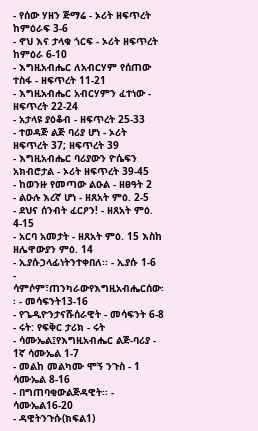- የሰው ሃዘን ጅማሬ - ኦሪት ዘፍጥረት ከምዕራፍ 3-6
- ኖህ እና ታላቁ ጎርፍ - ኦሪት ዘፍጥረት ከምዕራ 6-10
- እግዚአብሔር ለአብርሃም የሰጠው ተስፋ - ዘፍጥረት 11-21
- እግዚአብሔር አብርሃምን ፈተነው - ዘፍጥረት 22-24
- አታላዩ ያዕቆብ - ዘፍጥረት 25-33
- ተወዳጅ ልጅ ባሪያ ሆነ - ኦሪት ዘፍጥረት 37; ዘፍጥረት 39
- እግዚአብሔር ባሪያውን ዮሴፍን አክብሮታል - ኦሪት ዘፍጥረት 39-45
- ከወንዙ የመጣው ልዑል - ዘፀዓት 2
- ልዑሉ እረኛ ሆነ - ዘጸአት ምዕ. 2-5
- ደህና ሰንብት ፈርዖን! - ዘጸአት ምዕ. 4-15
- አርባ አመታት - ዘጸአት ምዕ. 15 እስከ ዘሌዋውያን ምዕ. 14
- ኢያሱኃላፊነትንተቀበለ፡፡ - ኢያሱ 1-6
- ሳምሶም፣ጠንካራውየእግዚአብሔርሰው፡፡ - መሳፍንት13-16
- የጌዲዮንታናሹሰራዊት - መሳፍንት 6-8
- ሩት: የፍቅር ታሪክ - ሩት
- ሳሙኤል፤የእግዚአብሔር ልጅ-ባሪያ - 1ኛ ሳሙኤል 1-7
- መልከ መልካሙ ሞኝ ንጉስ - 1 ሳሙኤል 8-16
- በግጠባቂውልጅዳዊት፡፡ - ሳሙኤል16-20
- ዳዊትንጉሱ(ክፍል1)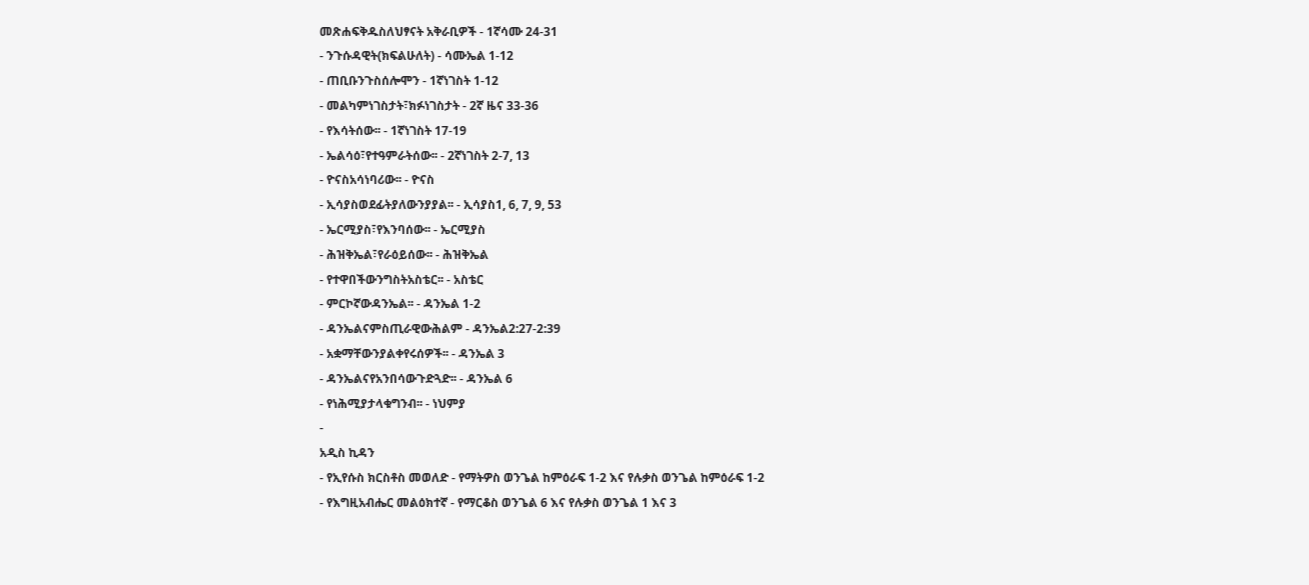መጽሐፍቅዱስለህፃናት አቅራቢዎች - 1ኛሳሙ 24-31
- ንጉሱዳዊት(ክፍልሁለት) - ሳሙኤል 1-12
- ጠቢቡንጉስሰሎሞን - 1ኛነገስት 1-12
- መልካምነገስታት፣ክፉነገስታት - 2ኛ ዜና 33-36
- የእሳትሰው፡፡ - 1ኛነገስት 17-19
- ኤልሳዕ፣የተዓምራትሰው፡፡ - 2ኛነገስት 2-7, 13
- ዮናስአሳነባሪው፡፡ - ዮናስ
- ኢሳያስወደፊትያለውንያያል፡፡ - ኢሳያስ1, 6, 7, 9, 53
- ኤርሚያስ፣የእንባሰው፡፡ - ኤርሚያስ
- ሕዝቅኤል፣የራዕይሰው፡፡ - ሕዝቅኤል
- የተዋበችውንግስትአስቴር፡፡ - አስቴር
- ምርኮኛውዳንኤል፡፡ - ዳንኤል 1-2
- ዳንኤልናምስጢራዊውሕልም - ዳንኤል2:27-2:39
- አቋማቸውንያልቀየሩሰዎች፡፡ - ዳንኤል 3
- ዳንኤልናየአንበሳውጉድጓድ፡፡ - ዳንኤል 6
- የነሕሚያታላቁግንብ፡፡ - ነህምያ
-
አዲስ ኪዳን
- የኢየሱስ ክርስቶስ መወለድ - የማትዎስ ወንጌል ከምዕራፍ 1-2 እና የሉቃስ ወንጌል ከምዕራፍ 1-2
- የእግዚአብሔር መልዕክተኛ - የማርቆስ ወንጌል 6 እና የሉቃስ ወንጌል 1 እና 3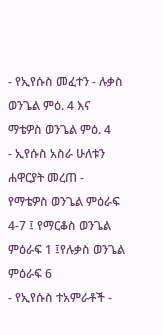- የኢየሱስ መፈተን - ሉቃስ ወንጌል ምዕ. 4 እና ማቴዎስ ወንጌል ምዕ. 4
- ኢየሱስ አስራ ሁለቱን ሐዋርያት መረጠ - የማቴዎስ ወንጌል ምዕራፍ 4-7 ፤ የማርቆስ ወንጌል ምዕራፍ 1 ፤የሉቃስ ወንጌል ምዕራፍ 6
- የኢየሱስ ተአምራቶች -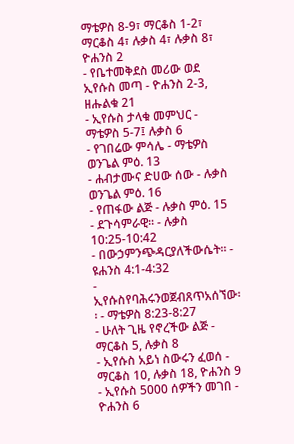ማቴዎስ 8-9፣ ማርቆስ 1-2፣ ማርቆስ 4፣ ሉቃስ 4፣ ሉቃስ 8፣ ዮሐንስ 2
- የቤተመቅደስ መሪው ወደ ኢየሱስ መጣ - ዮሐንስ 2-3, ዘሑልቁ 21
- ኢየሱስ ታላቁ መምህር - ማቴዎስ 5-7፤ ሉቃስ 6
- የገበሬው ምሳሌ - ማቴዎስ ወንጌል ምዕ. 13
- ሐብታሙና ድሀው ሰው - ሉቃስ ወንጌል ምዕ. 16
- የጠፋው ልጅ - ሉቃስ ምዕ. 15
- ደጉሳምራዊ፡፡ - ሉቃስ 10:25-10:42
- በውኃምንጭዳርያለችውሴት፡፡ - ዩሐንስ 4:1-4:32
- ኢየሱስየባሕሩንወጀብጸጥአሰኘው፡፡ - ማቴዎስ 8:23-8:27
- ሁለት ጊዜ የኖረችው ልጅ - ማርቆስ 5, ሉቃስ 8
- ኢየሱስ አይነ ስውሩን ፈወሰ - ማርቆስ 10, ሉቃስ 18, ዮሐንስ 9
- ኢየሱስ 5000 ሰዎችን መገበ - ዮሐንስ 6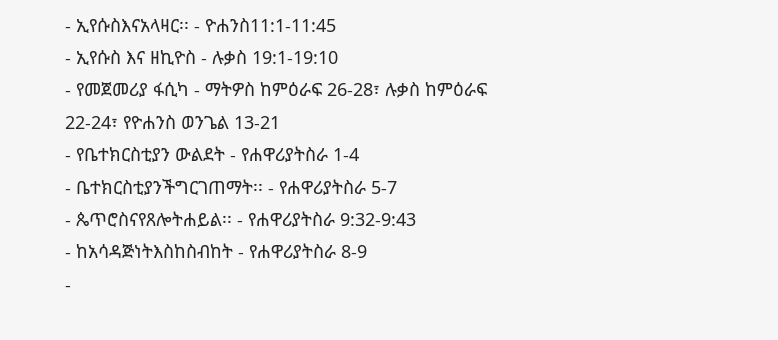- ኢየሱስእናአላዛር፡፡ - ዮሐንስ11:1-11:45
- ኢየሱስ እና ዘኪዮስ - ሉቃስ 19:1-19:10
- የመጀመሪያ ፋሲካ - ማትዎስ ከምዕራፍ 26-28፣ ሉቃስ ከምዕራፍ 22-24፣ የዮሐንስ ወንጌል 13-21
- የቤተክርስቲያን ውልደት - የሐዋሪያትስራ 1-4
- ቤተክርስቲያንችግርገጠማት፡፡ - የሐዋሪያትስራ 5-7
- ጴጥሮስናየጸሎትሐይል፡፡ - የሐዋሪያትስራ 9:32-9:43
- ከአሳዳጅነትእስከስብከት - የሐዋሪያትስራ 8-9
-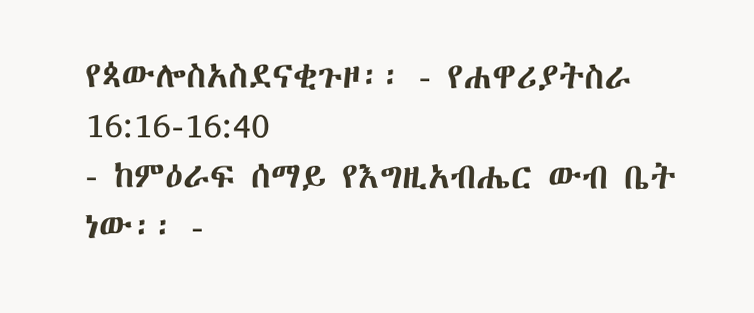የጳውሎስአስደናቂጉዞ፡፡ - የሐዋሪያትስራ 16:16-16:40
- ከምዕራፍ ሰማይ የእግዚአብሔር ውብ ቤት ነው፡፡ -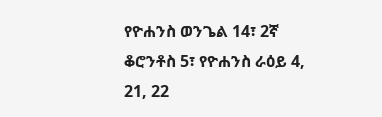የዮሐንስ ወንጌል 14፣ 2ኛ ቆሮንቶስ 5፣ የዮሐንስ ራዕይ 4, 21, 22